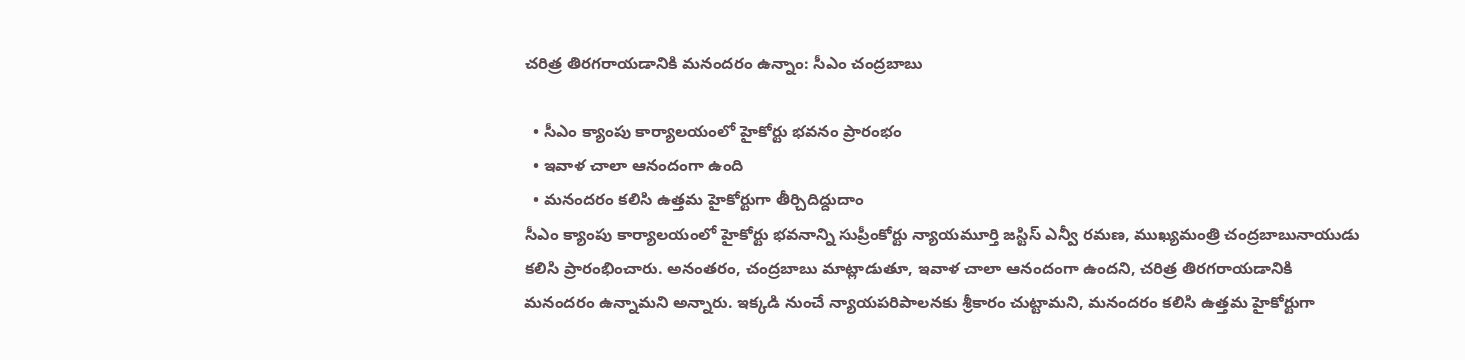చరిత్ర తిరగరాయడానికి మనందరం ఉన్నాం: సీఎం చంద్రబాబు

  • సీఎం క్యాంపు కార్యాలయంలో హైకోర్టు భవనం ప్రారంభం
  • ఇవాళ చాలా ఆనందంగా ఉంది
  • మనందరం కలిసి ఉత్తమ హైకోర్టుగా తీర్చిదిద్దుదాం
సీఎం క్యాంపు కార్యాలయంలో హైకోర్టు భవనాన్ని సుప్రీంకోర్టు న్యాయమూర్తి జస్టిస్ ఎన్వీ రమణ, ముఖ్యమంత్రి చంద్రబాబునాయుడు కలిసి ప్రారంభించారు. అనంతరం, చంద్రబాబు మాట్లాడుతూ, ఇవాళ చాలా ఆనందంగా ఉందని, చరిత్ర తిరగరాయడానికి మనందరం ఉన్నామని అన్నారు. ఇక్కడి నుంచే న్యాయపరిపాలనకు శ్రీకారం చుట్టామని, మనందరం కలిసి ఉత్తమ హైకోర్టుగా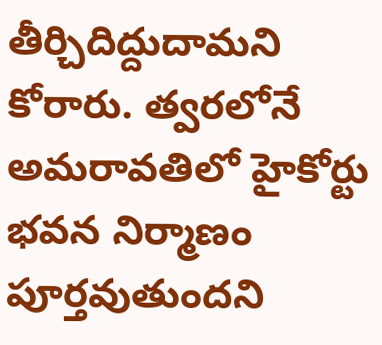తీర్చిదిద్దుదామని కోరారు. త్వరలోనే అమరావతిలో హైకోర్టు భవన నిర్మాణం పూర్తవుతుందని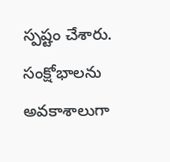స్పష్టం చేశారు. సంక్షోభాలను అవకాశాలుగా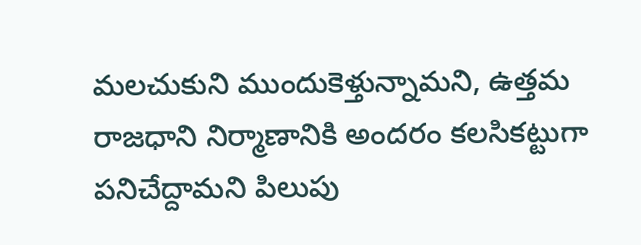మలచుకుని ముందుకెళ్తున్నామని, ఉత్తమ రాజధాని నిర్మాణానికి అందరం కలసికట్టుగా పనిచేద్దామని పిలుపు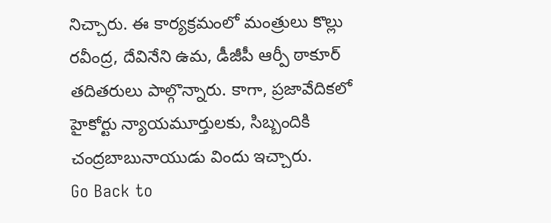నిచ్చారు. ఈ కార్యక్రమంలో మంత్రులు కొల్లు రవీంద్ర, దేవినేని ఉమ, డీజీపీ ఆర్పీ ఠాకూర్ తదితరులు పాల్గొన్నారు. కాగా, ప్రజావేదికలో హైకోర్టు న్యాయమూర్తులకు, సిబ్బందికి చంద్రబాబునాయుడు విందు ఇచ్చారు.
Go Back to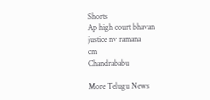Shorts
Ap high court bhavan
justice nv ramana
cm
Chandrababu

More Telugu News